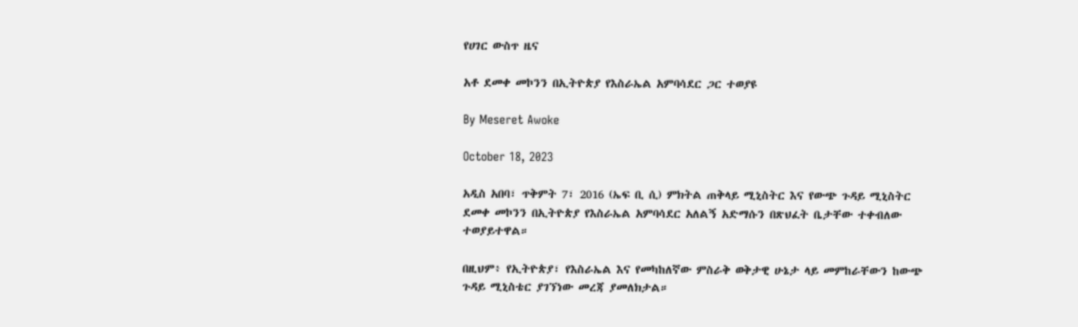የሀገር ውስጥ ዜና

አቶ ደመቀ መኮንን በኢትዮጵያ የእስራኤል አምባሳደር ጋር ተወያዩ

By Meseret Awoke

October 18, 2023

አዲስ አበባ፣ ጥቅምት 7፣ 2016 (ኤፍ ቢ ሲ) ምክትል ጠቅላይ ሚኒስትር እና የውጭ ጉዳይ ሚኒስትር ደመቀ መኮንን በኢትዮጵያ የእስራኤል አምባሳደር አለልኝ አድማሱን በጽህፈት ቤታቸው ተቀብለው ተወያይተዋል።

በዚህም፥ የኢትዮጵያ፣ የእስራኤል እና የመካከለኛው ምስራቅ ወቅታዊ ሁኔታ ላይ መምከራቸውን ከውጭ ጉዳይ ሚኒስቴር ያገኘነው መረጃ ያመለክታል።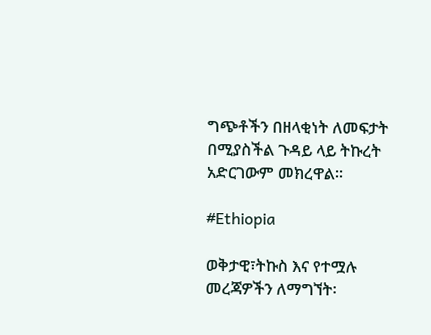ግጭቶችን በዘላቂነት ለመፍታት በሚያስችል ጉዳይ ላይ ትኩረት አድርገውም መክረዋል።

#Ethiopia

ወቅታዊ፣ትኩስ እና የተሟሉ መረጃዎችን ለማግኘት፡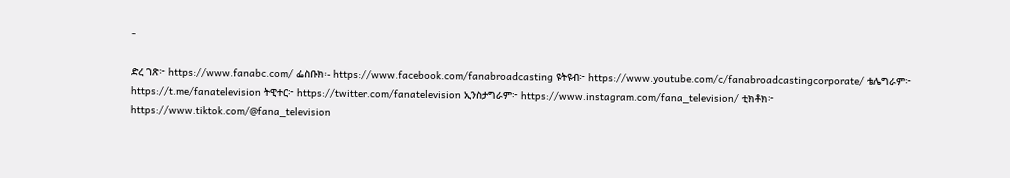-

ድረ ገጽ፦ https://www.fanabc.com/ ፌስቡክ፡- https://www.facebook.com/fanabroadcasting ዩትዩብ፦ https://www.youtube.com/c/fanabroadcastingcorporate/ ቴሌግራም፦ https://t.me/fanatelevision ትዊተር፦ https://twitter.com/fanatelevision ኢንስታግራም፦ https://www.instagram.com/fana_television/ ቲክቶክ፦ https://www.tiktok.com/@fana_television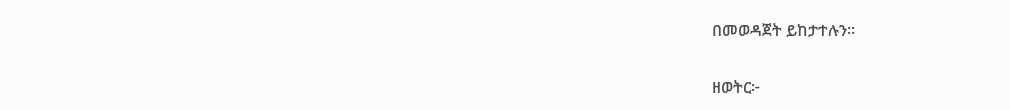በመወዳጀት ይከታተሉን፡፡

ዘወትር፦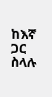ከእኛ ጋር ስላሉ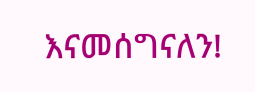እናመሰግናለን!